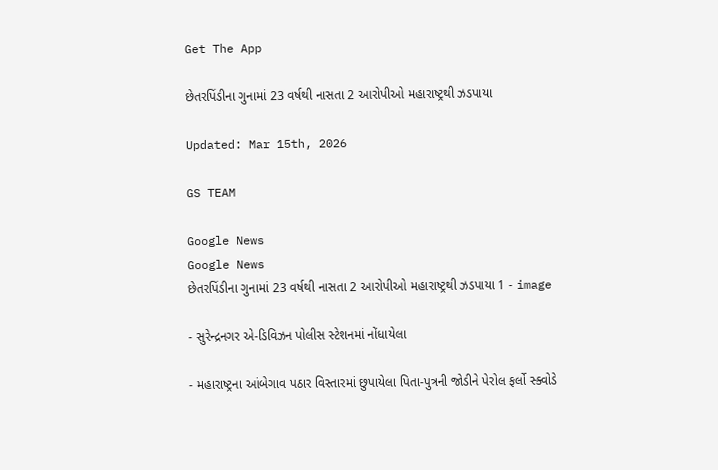Get The App

છેતરપિંડીના ગુનામાં 23 વર્ષથી નાસતા 2 આરોપીઓ મહારાષ્ટ્રથી ઝડપાયા

Updated: Mar 15th, 2026

GS TEAM

Google News
Google News
છેતરપિંડીના ગુનામાં 23 વર્ષથી નાસતા 2 આરોપીઓ મહારાષ્ટ્રથી ઝડપાયા 1 - image

- સુરેન્દ્રનગર એ-ડિવિઝન પોલીસ સ્ટેશનમાં નોંધાયેલા

- મહારાષ્ટ્રના આંબેગાવ પઠાર વિસ્તારમાં છુપાયેલા પિતા-પુત્રની જોડીને પેરોલ ફર્લો સ્ક્વોડે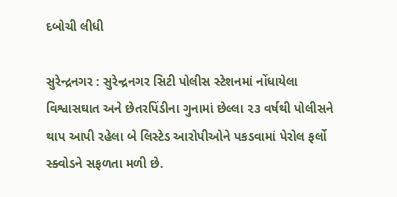દબોચી લીધી

સુરેન્દ્રનગર : સુરેન્દ્રનગર સિટી પોલીસ સ્ટેશનમાં નોંધાયેલા વિશ્વાસઘાત અને છેતરપિંડીના ગુનામાં છેલ્લા ૨૩ વર્ષથી પોલીસને થાપ આપી રહેલા બે લિસ્ટેડ આરોપીઓને પકડવામાં પેરોલ ફર્લો સ્ક્વોડને સફળતા મળી છે.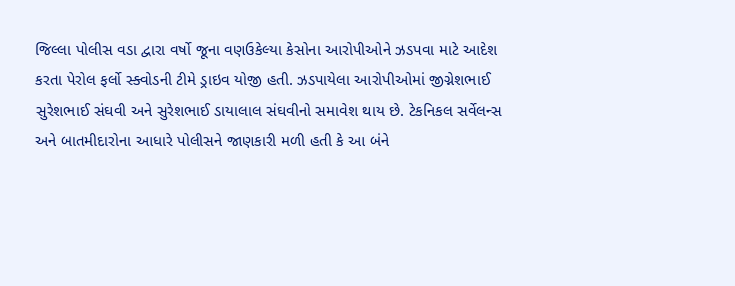જિલ્લા પોલીસ વડા દ્વારા વર્ષો જૂના વણઉકેલ્યા કેસોના આરોપીઓને ઝડપવા માટે આદેશ કરતા પેરોલ ફર્લો સ્ક્વોડની ટીમે ડ્રાઇવ યોજી હતી. ઝડપાયેલા આરોપીઓમાં જીગ્નેશભાઈ સુરેશભાઈ સંઘવી અને સુરેશભાઈ ડાયાલાલ સંઘવીનો સમાવેશ થાય છે. ટેકનિકલ સર્વેલન્સ અને બાતમીદારોના આધારે પોલીસને જાણકારી મળી હતી કે આ બંને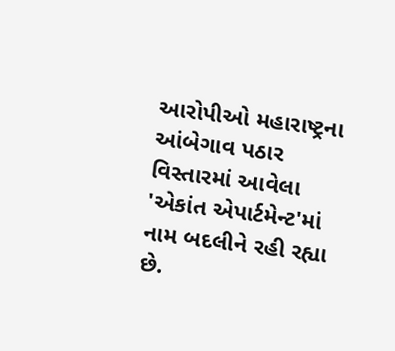આરોપીઓ મહારાષ્ટ્રના આંબેગાવ પઠાર વિસ્તારમાં આવેલા 'એકાંત એપાર્ટમેન્ટ'માં નામ બદલીને રહી રહ્યા છે.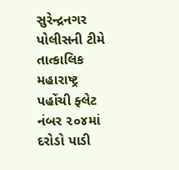સુરેન્દ્રનગર પોલીસની ટીમે તાત્કાલિક મહારાષ્ટ્ર પહોંચી ફ્લેટ નંબર ૨૦૪માં દરોડો પાડી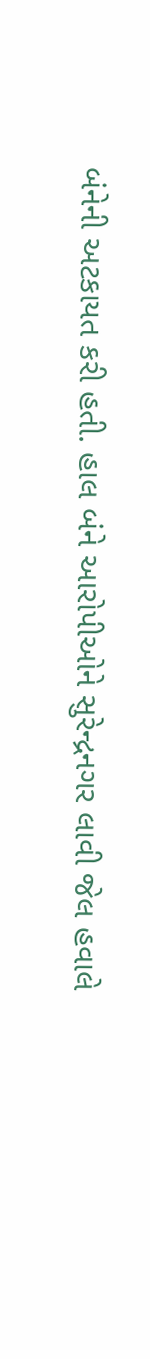બંનેની અટકાયત કરી હતી. હાલ બંને આરોપીઓને સુરેન્દ્રનગર લાવી જેલ હવાલે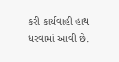કરી કાર્યવાહી હાથ ધરવામાં આવી છે.